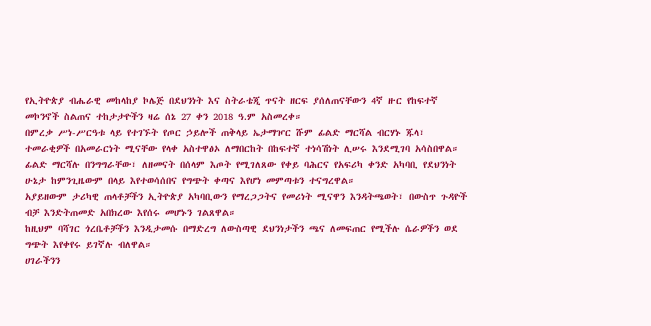የኢትዮጵያ ብሔራዊ መከላከያ ኮሌጅ በደህንነት እና ስትራቴጂ ጥናት ዘርፍ ያሰለጠናቸውን 4ኛ ዙር የከፍተኛ መኮንኖች ስልጠና ተከታታዮችን ዛሬ ሰኔ 27 ቀን 2018 ዓ.ም አስመረቀ።
በምረቃ ሥነ-ሥርዓቱ ላይ የተገኙት የጦር ኃይሎች ጠቅላይ ኤታማዦር ሹም ፊልድ ማርሻል ብርሃኑ ጁላ፣ ተመራቂዎች በአመራርነት ሚናቸው የላቀ አስተዋፅኦ ለማበርከት በከፍተኛ ተነሳሽነት ሊሠሩ እንደሚገባ አሳስበዋል።
ፊልድ ማርሻሉ በንግግራቸው፣ ለዘመናት በሰላም እጦት የሚገለጸው የቀይ ባሕርና የአፍሪካ ቀንድ አካባቢ የደህንነት ሁኔታ ከምንጊዜውም በላይ እየተወሳሰበና የግጭት ቀጣና እየሆነ መምጣቱን ተናግረዋል።
አያይዘውም ታሪካዊ ጠላቶቻችን ኢትዮጵያ አካባቢውን የማረጋጋትና የመሪነት ሚናዋን እንዳትጫወት፣ በውስጥ ጉዳዮች ብቻ እንድትጠመድ አበክረው እየሰሩ መሆኑን ገልጸዋል።
ከዚህም ባሻገር ጎረቤቶቻችን እንዲታመሱ በማድረግ ለውስጣዊ ደህንነታችን ጫና ለመፍጠር የሚችሉ ሴራዎችን ወደ ግጭት እየቀየሩ ይገኛሉ ብለዋል።
ሀገራችንን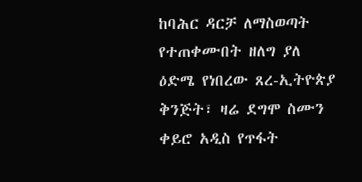ከባሕር ዳርቻ ለማስወጣት የተጠቀሙበት ዘለግ ያለ ዕድሜ የነበረው ጸረ-ኢትዮጵያ ቅንጅት፣ ዛሬ ደግሞ ስሙን ቀይሮ አዲስ የጥፋት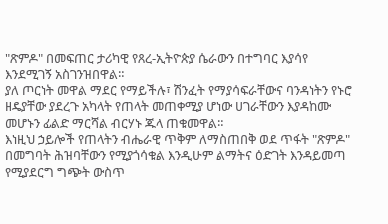"ጽምዶ" በመፍጠር ታሪካዊ የጸረ-ኢትዮጵያ ሴራውን በተግባር እያሳየ እንደሚገኝ አስገንዝበዋል።
ያለ ጦርነት መዋል ማደር የማይችሉ፣ ሽንፈት የማያሳፍራቸውና ባንዳነትን የኑሮ ዘዴያቸው ያደረጉ አካላት የጠላት መጠቀሚያ ሆነው ሀገራቸውን እያዳከሙ መሆኑን ፊልድ ማርሻል ብርሃኑ ጁላ ጠቁመዋል።
እነዚህ ኃይሎች የጠላትን ብሔራዊ ጥቅም ለማስጠበቅ ወደ ጥፋት "ጽምዶ" በመግባት ሕዝባቸውን የሚያጎሳቁል እንዲሁም ልማትና ዕድገት እንዳይመጣ የሚያደርግ ግጭት ውስጥ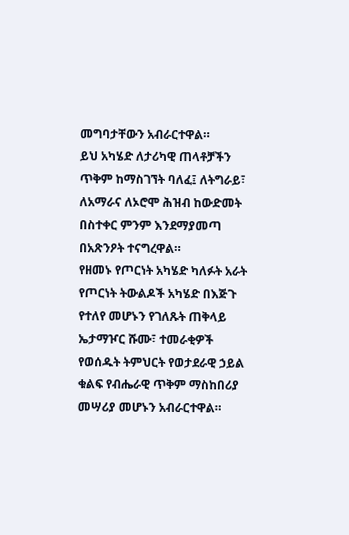መግባታቸውን አብራርተዋል።
ይህ አካሄድ ለታሪካዊ ጠላቶቻችን ጥቅም ከማስገኘት ባለፈ፤ ለትግራይ፣ ለአማራና ለኦሮሞ ሕዝብ ከውድመት በስተቀር ምንም እንደማያመጣ በአጽንዖት ተናግረዋል።
የዘመኑ የጦርነት አካሄድ ካለፉት አራት የጦርነት ትውልዶች አካሄድ በእጅጉ የተለየ መሆኑን የገለጹት ጠቅላይ ኤታማዦር ሹሙ፣ ተመራቂዎች የወሰዱት ትምህርት የወታደራዊ ኃይል ቁልፍ የብሔራዊ ጥቅም ማስከበሪያ መሣሪያ መሆኑን አብራርተዋል።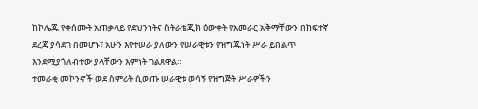ከኮሌጁ የቀሰሙት አጠቃላይ የደህንነትና ስትራቴጂክ ዕውቀት የአመራር አቅማቸውን በከፍተኛ ደረጃ ያሳደገ በመሆኑ፣ አሁን እየተሠራ ያለውን የሠራዊቱን የዝግጁነት ሥራ ይበልጥ እንደሚያጎለብተው ያላቸውን እምነት ገልጸዋል።
ተመራቂ መኮንኖች ወደ ስምሪት ሲወጡ ሠራዊቱ ወሳኝ የዝግጅት ሥራዎችን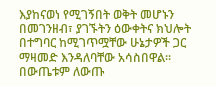እያከናወነ የሚገኝበት ወቅት መሆኑን በመገንዘብ፣ ያገኙትን ዕውቀትና ክህሎት በተግባር ከሚገጥሟቸው ሁኔታዎች ጋር ማዛመድ እንዳለባቸው አሳስበዋል።
በውጤቱም ለውጡ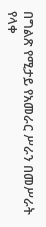በግልጽ የሚታይ የአመራር ሥራን በመሥራት የላቀ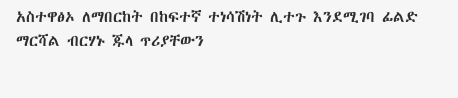አስተዋፅኦ ለማበርከት በከፍተኛ ተነሳሽነት ሊተጉ እንደሚገባ ፊልድ ማርሻል ብርሃኑ ጁላ ጥሪያቸውን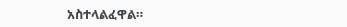አስተላልፈዋል።